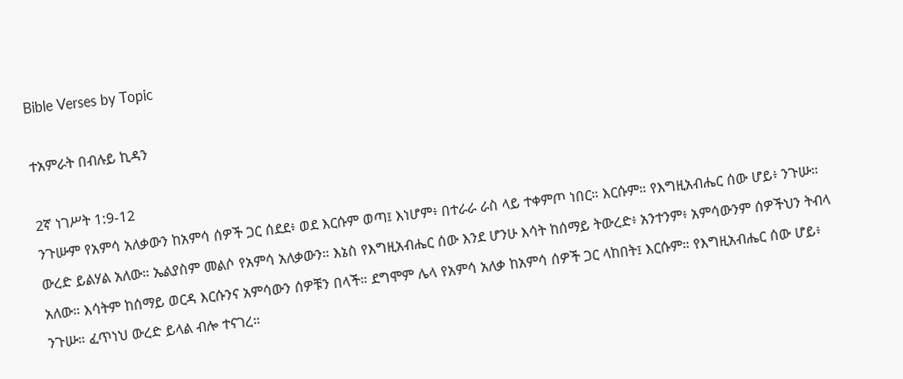Bible Verses by Topic

ተአምራት በብሉይ ኪዳን

2ኛ ነገሥት 1:9-12
ንጉሡም የአምሳ አለቃውን ከአምሳ ሰዎች ጋር ሰደደ፥ ወደ እርሱም ወጣ፤ እነሆም፥ በተራራ ራስ ላይ ተቀምጦ ነበር። እርሱም። የእግዚአብሔር ሰው ሆይ፥ ንጉሡ። ውረድ ይልሃል አለው። ኤልያስም መልሶ የአምሳ አለቃውን። እኔስ የእግዚአብሔር ሰው እንደ ሆንሁ እሳት ከሰማይ ትውረድ፥ አንተንም፥ አምሳውንም ሰዎችህን ትብላ አለው። እሳትም ከሰማይ ወርዳ እርሱንና አምሳውን ሰዎቹን በላች። ደግሞም ሌላ የአምሳ አለቃ ከአምሳ ሰዎች ጋር ላከበት፤ እርሱም። የእግዚአብሔር ሰው ሆይ፥ ንጉሡ። ፈጥነህ ውረድ ይላል ብሎ ተናገረ።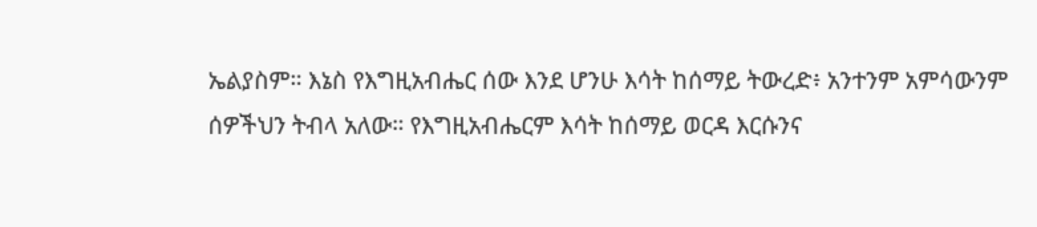ኤልያስም። እኔስ የእግዚአብሔር ሰው እንደ ሆንሁ እሳት ከሰማይ ትውረድ፥ አንተንም አምሳውንም ሰዎችህን ትብላ አለው። የእግዚአብሔርም እሳት ከሰማይ ወርዳ እርሱንና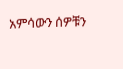አምሳውን ሰዎቹን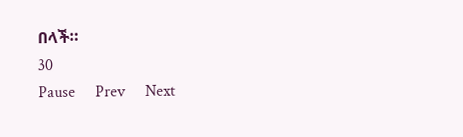በላች።
30
Pause     Prev     Next